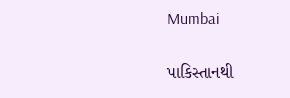Mumbai

પાકિસ્તાનથી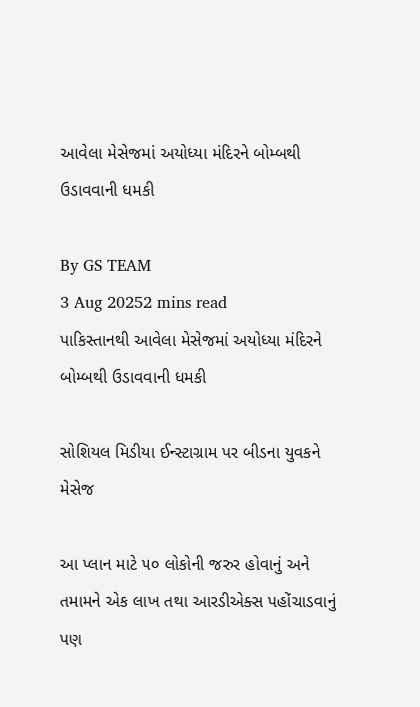આવેલા મેસેજમાં અયોધ્યા મંદિરને બોમ્બથી ઉડાવવાની ધમકી

By GS TEAM
3 Aug 20252 mins read
પાકિસ્તાનથી આવેલા મેસેજમાં અયોધ્યા મંદિરને બોમ્બથી ઉડાવવાની ધમકી

સોશિયલ મિડીયા ઈન્સ્ટાગ્રામ પર બીડના યુવકને મેસેજ

આ પ્લાન માટે ૫૦ લોકોની જરુર હોવાનું અને તમામને એક લાખ તથા આરડીએક્સ પહોંચાડવાનું પણ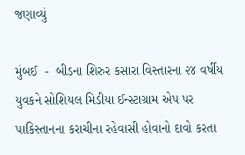જણાવ્યું

મુંબઈ  -  બીડના શિરુર કસારા વિસ્તારના ૨૪ વર્ષીય યુવકને સોશિયલ મિડીયા ઈન્સ્ટાગ્રામ એપ પર  પાકિસ્તાનના કરાચીના રહેવાસી હોવાનો દાવો કરતા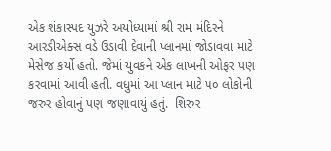એક શંકાસ્પદ યુઝરે અયોધ્યામાં શ્રી રામ મંદિરને આરડીએક્સ વડે ઉડાવી દેવાની પ્લાનમાં જોડાવવા માટે મેસેજ કર્યો હતો. જેમાં યુવકને એક લાખની ઓફર પણ કરવામાં આવી હતી. વધુમાં આ પ્લાન માટે ૫૦ લોકોની જરુર હોવાનું પણ જણાવાયું હતું.  શિરુર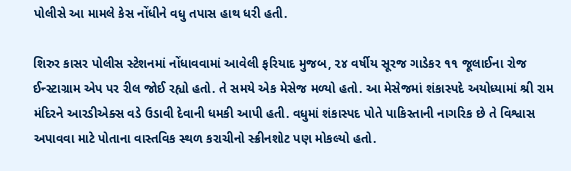પોલીસે આ મામલે કેસ નોંધીને વધુ તપાસ હાથ ધરી હતી.

શિરુર કાસર પોલીસ સ્ટેશનમાં નોંધાવવામાં આવેલી ફરિયાદ મુજબ, ૨૪ વર્ષીય સૂરજ ગાડેકર ૧૧ જૂલાઈના રોજ ઈન્સ્ટાગ્રામ એપ પર રીલ જોઈ રહ્યો હતો. તે સમયે એક મેસેજ મળ્યો હતો. આ મેસેજમાં શંકાસ્પદે અયોધ્યામાં શ્રી રામ મંદિરને આરડીએક્સ વડે ઉડાવી દેવાની ધમકી આપી હતી. વધુમાં શંકાસ્પદ પોતે પાકિસ્તાની નાગરિક છે તે વિશ્વાસ અપાવવા માટે પોતાના વાસ્તવિક સ્થળ કરાચીનો સ્ક્રીનશોટ પણ મોકલ્યો હતો.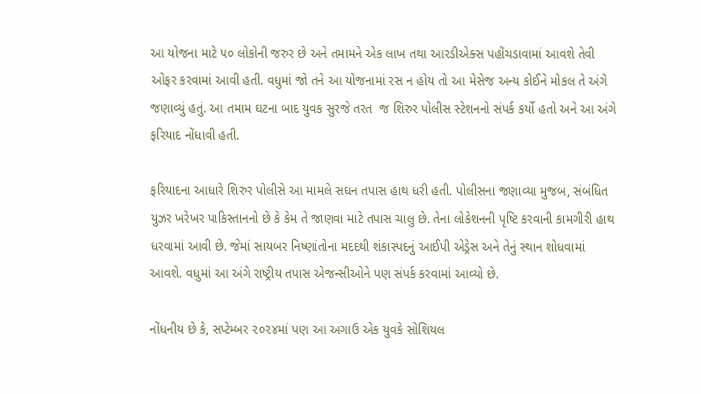આ યોજના માટે ૫૦ લોકોની જરુર છે અને તમામને એક લાખ તથા આરડીએક્સ પહોંચડાવામાં આવશે તેવી  ઓફર કરવામાં આવી હતી. વધુમાં જો તને આ યોજનામાં રસ ન હોય તો આ મેસેજ અન્ય કોઈને મોકલ તે અંગે જણાવ્યું હતું. આ તમામ ઘટના બાદ યુવક સુરજે તરત  જ શિરુર પોલીસ સ્ટેશનનો સંપર્ક કર્યો હતો અને આ અંગે ફરિયાદ નોંધાવી હતી.

ફરિયાદના આધારે શિરુર પોલીસે આ મામલે સઘન તપાસ હાથ ધરી હતી. પોલીસના જણાવ્યા મુજબ, સંબંધિત યુઝર ખરેખર પાકિસ્તાનનો છે કે કેમ તે જાણવા માટે તપાસ ચાલુ છે. તેના લોકેશનની પૃષ્ટિ કરવાની કામગીરી હાથ ધરવામાં આવી છે. જેમાં સાયબર નિષ્ણાંતોના મદદથી શંકાસ્પદનું આઈપી એડ્રેસ અને તેનું સ્થાન શોધવામાં આવશે. વધુમાં આ અંગે રાષ્ટ્રીય તપાસ એજન્સીઓને પણ સંપર્ક કરવામાં આવ્યો છે.

નોંધનીય છે કે, સપ્ટેમ્બર ૨૦૨૪માં પણ આ અગાઉ એક યુવકે સોશિયલ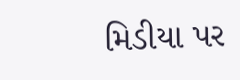મિડીયા પર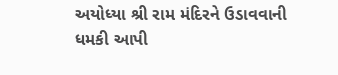અયોધ્યા શ્રી રામ મંદિરને ઉડાવવાની ધમકી આપી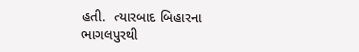હતી.  ત્યારબાદ બિહારના ભાગલપુરથી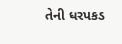તેની ધરપકડ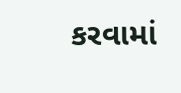કરવામાં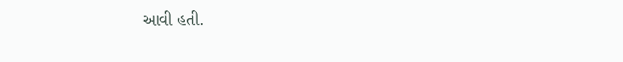આવી હતી.